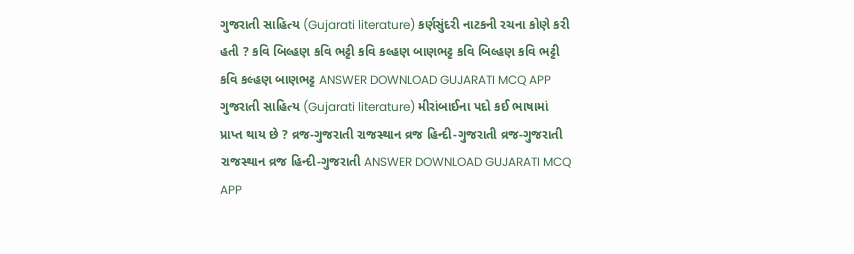ગુજરાતી સાહિત્ય (Gujarati literature) કર્ણસુંદરી નાટકની રચના કોણે કરી હતી ? કવિ બિલ્હણ કવિ ભટ્ટી કવિ કલ્હણ બાણભટ્ટ કવિ બિલ્હણ કવિ ભટ્ટી કવિ કલ્હણ બાણભટ્ટ ANSWER DOWNLOAD GUJARATI MCQ APP
ગુજરાતી સાહિત્ય (Gujarati literature) મીરાંબાઈના પદો કઈ ભાષામાં પ્રાપ્ત થાય છે ? વ્રજ-ગુજરાતી રાજસ્થાન વ્રજ હિન્દી-ગુજરાતી વ્રજ-ગુજરાતી રાજસ્થાન વ્રજ હિન્દી-ગુજરાતી ANSWER DOWNLOAD GUJARATI MCQ APP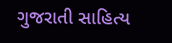ગુજરાતી સાહિત્ય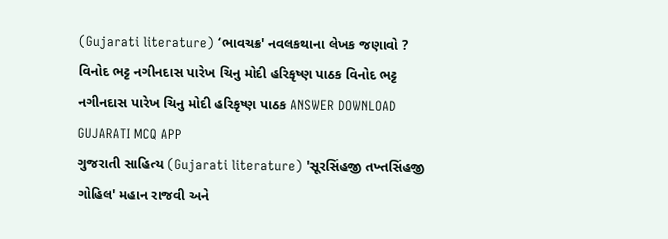(Gujarati literature) ‘ભાવચક્ર' નવલકથાના લેખક જણાવો ? વિનોદ ભટ્ટ નગીનદાસ પારેખ ચિનુ મોદી હરિકૃષ્ણ પાઠક વિનોદ ભટ્ટ નગીનદાસ પારેખ ચિનુ મોદી હરિકૃષ્ણ પાઠક ANSWER DOWNLOAD GUJARATI MCQ APP
ગુજરાતી સાહિત્ય (Gujarati literature) 'સૂરસિંહજી તખ્તસિંહજી ગોહિલ' મહાન રાજવી અને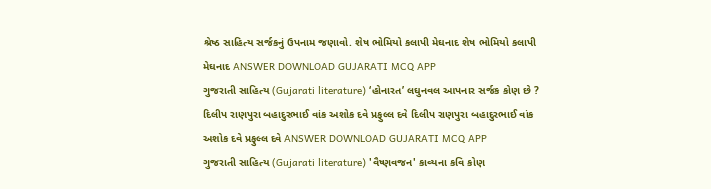શ્રેષ્ઠ સાહિત્ય સર્જકનું ઉપનામ જણાવો. શેષ ભોમિયો કલાપી મેઘનાદ શેષ ભોમિયો કલાપી મેઘનાદ ANSWER DOWNLOAD GUJARATI MCQ APP
ગુજરાતી સાહિત્ય (Gujarati literature) ‘હોનારત’ લઘુનવલ આપનાર સર્જક કોણ છે ? દિલીપ રાણપુરા બહાદુરભાઈ વાંક અશોક દવે પ્રફુલ્લ દવે દિલીપ રાણપુરા બહાદુરભાઈ વાંક અશોક દવે પ્રફુલ્લ દવે ANSWER DOWNLOAD GUJARATI MCQ APP
ગુજરાતી સાહિત્ય (Gujarati literature) 'વૈષ્ણવજન' કાવ્યના કવિ કોણ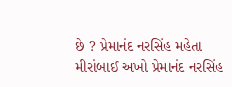છે ? પ્રેમાનંદ નરસિંહ મહેતા મીરાંબાઈ અખો પ્રેમાનંદ નરસિંહ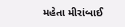મહેતા મીરાંબાઈ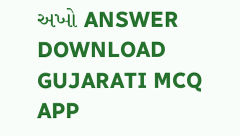અખો ANSWER DOWNLOAD GUJARATI MCQ APP